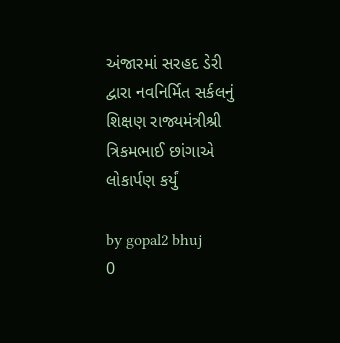અંજારમાં સરહદ ડેરી દ્વારા નવનિર્મિત સર્કલનું શિક્ષણ રાજ્યમંત્રીશ્રી ત્રિકમભાઈ છાંગાએ લોકાર્પણ કર્યું

by gopal2 bhuj
0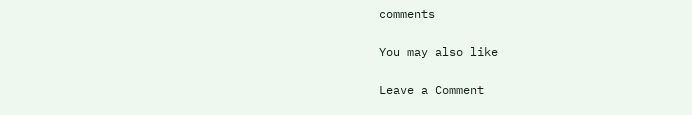comments

You may also like

Leave a Comment